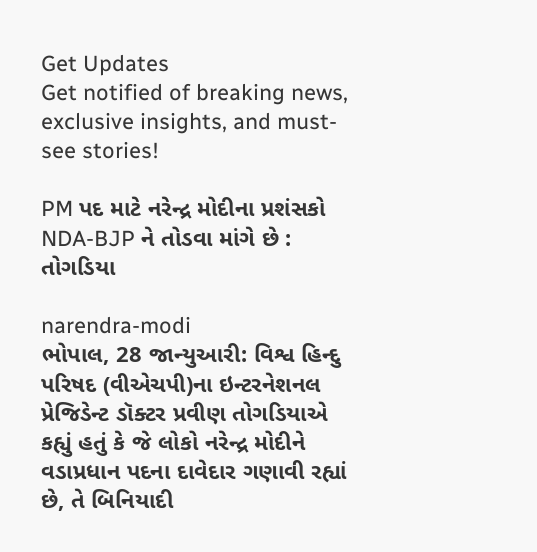Get Updates
Get notified of breaking news, exclusive insights, and must-see stories!

PM પદ માટે નરેન્દ્ર મોદીના પ્રશંસકો NDA-BJP ને તોડવા માંગે છે : તોગડિયા

narendra-modi
ભોપાલ, 28 જાન્યુઆરી: વિશ્વ હિન્દુ પરિષદ (વીએચપી)ના ઇન્ટરનેશનલ પ્રેજિડેન્ટ ડૉક્ટર પ્રવીણ તોગડિયાએ કહ્યું હતું કે જે લોકો નરેન્દ્ર મોદીને વડાપ્રધાન પદના દાવેદાર ગણાવી રહ્યાં છે, તે બિનિયાદી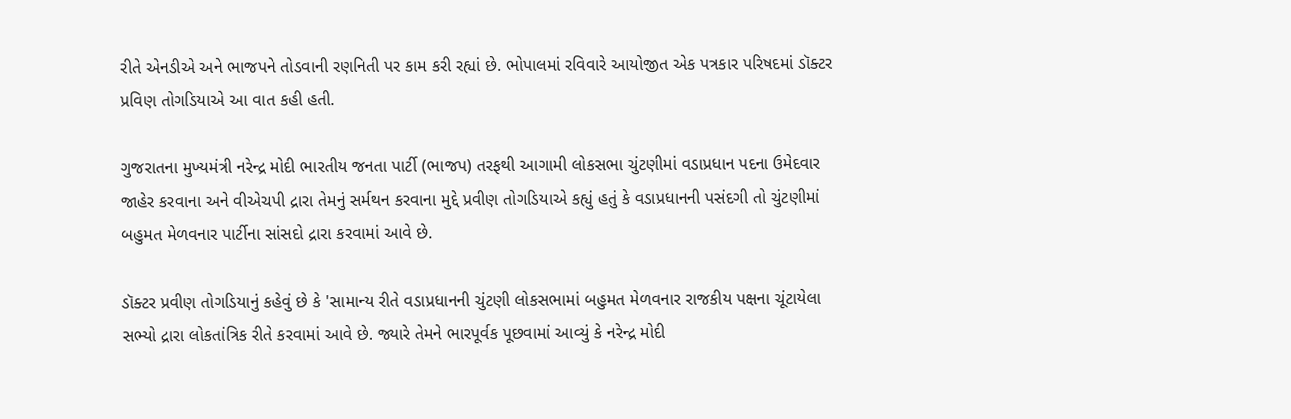રીતે એનડીએ અને ભાજપને તોડવાની રણનિતી પર કામ કરી રહ્યાં છે. ભોપાલમાં રવિવારે આયોજીત એક પત્રકાર પરિષદમાં ડૉક્ટર પ્રવિણ તોગડિયાએ આ વાત કહી હતી.

ગુજરાતના મુખ્યમંત્રી નરેન્દ્ર મોદી ભારતીય જનતા પાર્ટી (ભાજપ) તરફથી આગામી લોકસભા ચુંટણીમાં વડાપ્રધાન પદના ઉમેદવાર જાહેર કરવાના અને વીએચપી દ્રારા તેમનું સર્મથન કરવાના મુદ્દે પ્રવીણ તોગડિયાએ કહ્યું હતું કે વડાપ્રધાનની પસંદગી તો ચુંટણીમાં બહુમત મેળવનાર પાર્ટીના સાંસદો દ્રારા કરવામાં આવે છે.

ડૉક્ટર પ્રવીણ તોગડિયાનું કહેવું છે કે 'સામાન્ય રીતે વડાપ્રધાનની ચુંટણી લોકસભામાં બહુમત મેળવનાર રાજકીય પક્ષના ચૂંટાયેલા સભ્યો દ્રારા લોકતાંત્રિક રીતે કરવામાં આવે છે. જ્યારે તેમને ભારપૂર્વક પૂછવામાં આવ્યું કે નરેન્દ્ર મોદી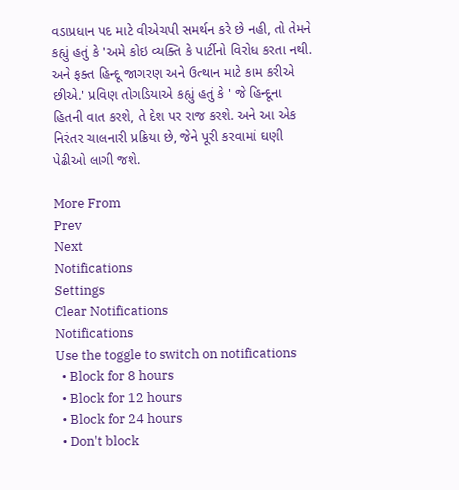વડાપ્રધાન પદ માટે વીએચપી સમર્થન કરે છે નહી, તો તેમને કહ્યું હતું કે 'અમે કોઇ વ્યક્તિ કે પાર્ટીનો વિરોધ કરતા નથી. અને ફક્ત હિન્દૂ જાગરણ અને ઉત્થાન માટે કામ કરીએ છીએ.' પ્રવિણ તોગડિયાએ કહ્યું હતું કે ' જે હિન્દૂના હિતની વાત કરશે, તે દેશ પર રાજ કરશે. અને આ એક નિરંતર ચાલનારી પ્રક્રિયા છે, જેને પૂરી કરવામાં ઘણી પેઢીઓ લાગી જશે.

More From
Prev
Next
Notifications
Settings
Clear Notifications
Notifications
Use the toggle to switch on notifications
  • Block for 8 hours
  • Block for 12 hours
  • Block for 24 hours
  • Don't block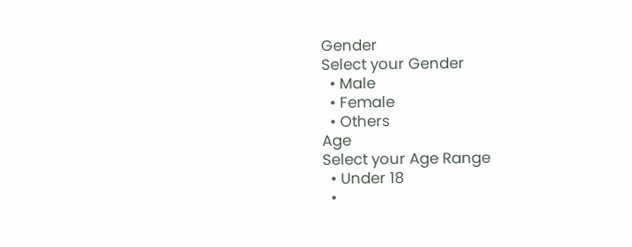Gender
Select your Gender
  • Male
  • Female
  • Others
Age
Select your Age Range
  • Under 18
  •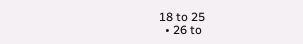18 to 25
  • 26 to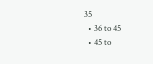35
  • 36 to 45
  • 45 to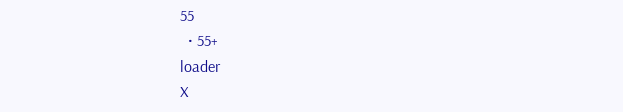55
  • 55+
loader
X